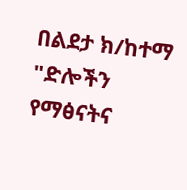በልደታ ክ/ከተማ "ድሎችን የማፅናትና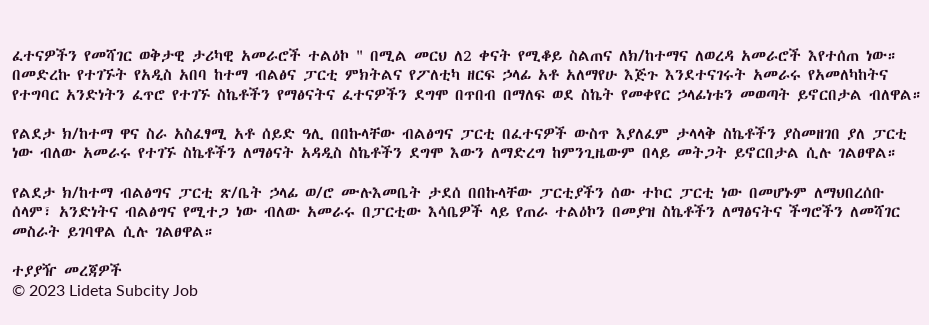ፈተናዎችን የመሻገር ወቅታዊ ታሪካዊ አመራሮች ተልዕኮ " በሚል መርህ ለ2 ቀናት የሚቆይ ስልጠና ለክ/ከተማና ለወረዳ አመራሮች እየተሰጠ ነው። በመድረኩ የተገኙት የአዲስ አበባ ከተማ ብልፅና ፓርቲ ምክትልና የፖለቲካ ዘርፍ ኃላፊ አቶ አለማየሁ እጅጉ እንደተናገሩት አመራሩ የአመለካከትና የተግባር አንድነትን ፈጥሮ የተገኙ ስኬቶችን የማፅናትና ፈተናዎችን ደግሞ በጥበብ በማለፍ ወደ ስኬት የመቀየር ኃላፊነቱን መወጣት ይኖርበታል ብለዋል።

የልደታ ክ/ከተማ ዋና ስራ አስፈፃሚ አቶ ሰይድ ዓሊ በበኩላቸው ብልፅግና ፓርቲ በፈተናዎች ውስጥ እያለፈም ታላላቅ ስኬቶችን ያስመዘገበ ያለ ፓርቲ ነው ብለው አመራሩ የተገኙ ስኬቶችን ለማፅናት አዳዲስ ስኬቶችን ደግሞ እውን ለማድረግ ከምንጊዜውም በላይ መትጋት ይኖርበታል ሲሉ ገልፀዋል።

የልደታ ክ/ከተማ ብልፅግና ፓርቲ ጽ/ቤት ኃላፊ ወ/ሮ ሙሉእመቤት ታደሰ በበኩላቸው ፓርቲያችን ሰው ተኮር ፓርቲ ነው በመሆኑም ለማህበረሰቡ ሰላም፣ አንድነትና ብልፅግና የሚተጋ ነው ብለው አመራሩ በፓርቲው እሳቤዎች ላይ የጠራ ተልዕኮን በመያዝ ስኬቶችን ለማፅናትና ችግሮችን ለመሻገር መስራት ይገባዋል ሲሉ ገልፀዋል።

ተያያዥ መረጃዎች
© 2023 Lideta Subcity Job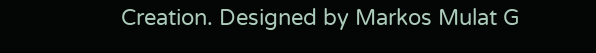Creation. Designed by Markos Mulat G